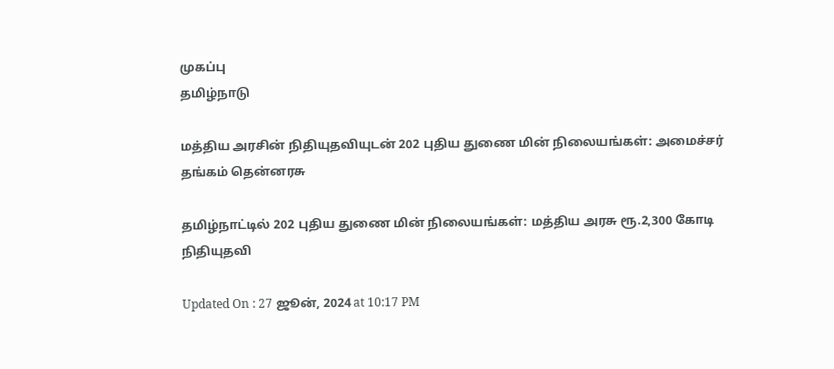முகப்பு
தமிழ்நாடு

மத்திய அரசின் நிதியுதவியுடன் 202 புதிய துணை மின் நிலையங்கள்: அமைச்சர் தங்கம் தென்னரசு

தமிழ்நாட்டில் 202 புதிய துணை மின் நிலையங்கள்: மத்திய அரசு ரூ.2,300 கோடி நிதியுதவி

Updated On : 27 ஜூன், 2024 at 10:17 PM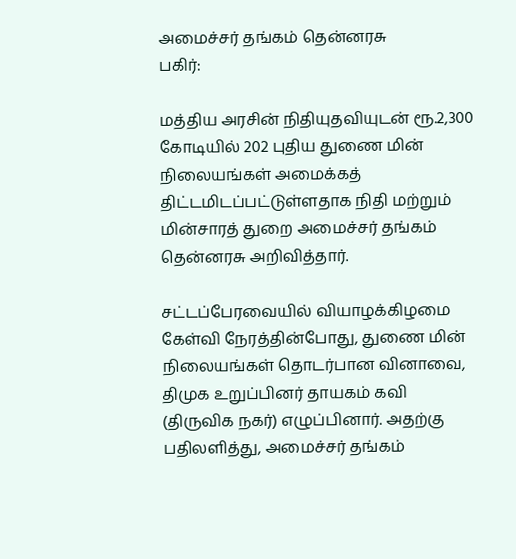அமைச்சர் தங்கம் தென்னரசு
பகிர்:

மத்திய அரசின் நிதியுதவியுடன் ரூ.2,300 கோடியில் 202 புதிய துணை மின் நிலையங்கள் அமைக்கத் திட்டமிடப்பட்டுள்ளதாக நிதி மற்றும் மின்சாரத் துறை அமைச்சர் தங்கம் தென்னரசு அறிவித்தார்.

சட்டப்பேரவையில் வியாழக்கிழமை கேள்வி நேரத்தின்போது, துணை மின் நிலையங்கள் தொடர்பான வினாவை, திமுக உறுப்பினர் தாயகம் கவி (திருவிக நகர்) எழுப்பினார். அதற்கு பதிலளித்து, அமைச்சர் தங்கம்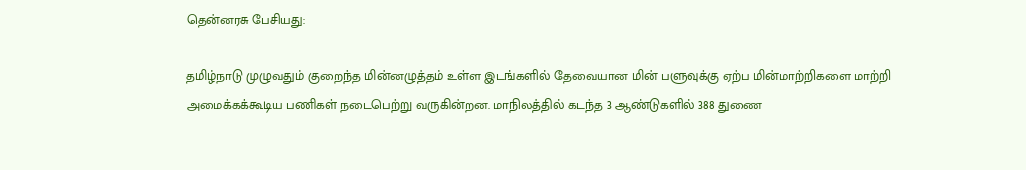தென்னரசு பேசியது:

தமிழ்நாடு முழுவதும் குறைந்த மின்னழுத்தம் உள்ள இடங்களில் தேவையான மின் பளுவுக்கு ஏற்ப மின்மாற்றிகளை மாற்றி அமைக்கக்கூடிய பணிகள் நடைபெற்று வருகின்றன. மாநிலத்தில் கடந்த 3 ஆண்டுகளில் 388 துணை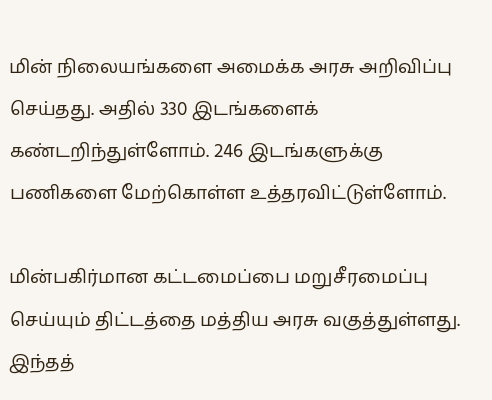மின் நிலையங்களை அமைக்க அரசு அறிவிப்பு செய்தது. அதில் 330 இடங்களைக் கண்டறிந்துள்ளோம். 246 இடங்களுக்கு பணிகளை மேற்கொள்ள உத்தரவிட்டுள்ளோம்.

மின்பகிர்மான கட்டமைப்பை மறுசீரமைப்பு செய்யும் திட்டத்தை மத்திய அரசு வகுத்துள்ளது. இந்தத்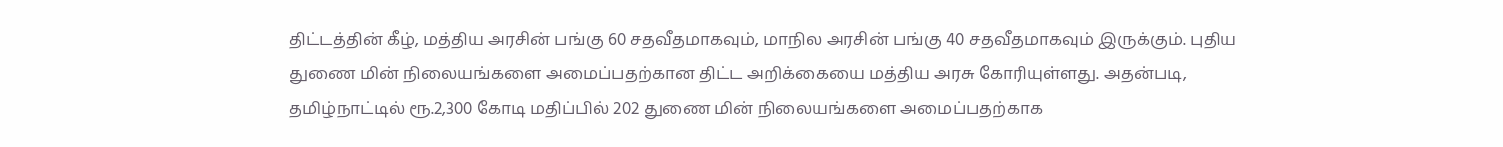திட்டத்தின் கீழ், மத்திய அரசின் பங்கு 60 சதவீதமாகவும், மாநில அரசின் பங்கு 40 சதவீதமாகவும் இருக்கும். புதிய துணை மின் நிலையங்களை அமைப்பதற்கான திட்ட அறிக்கையை மத்திய அரசு கோரியுள்ளது. அதன்படி, தமிழ்நாட்டில் ரூ.2,300 கோடி மதிப்பில் 202 துணை மின் நிலையங்களை அமைப்பதற்காக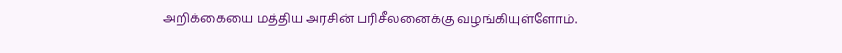அறிக்கையை மத்திய அரசின் பரிசீலனைக்கு வழங்கியுள்ளோம்.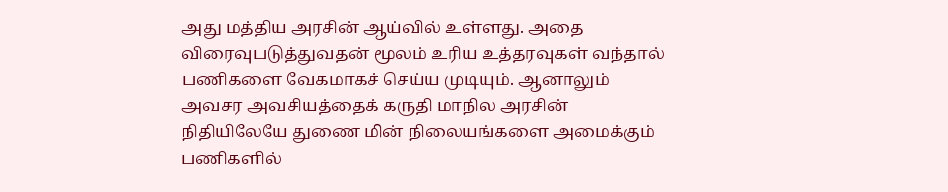அது மத்திய அரசின் ஆய்வில் உள்ளது. அதை விரைவுபடுத்துவதன் மூலம் உரிய உத்தரவுகள் வந்தால் பணிகளை வேகமாகச் செய்ய முடியும். ஆனாலும் அவசர அவசியத்தைக் கருதி மாநில அரசின் நிதியிலேயே துணை மின் நிலையங்களை அமைக்கும் பணிகளில்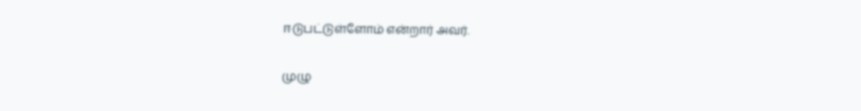ஈடுபட்டுள்ளோம் என்றார் அவர்.

முழு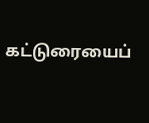கட்டுரையைப்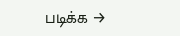படிக்க →